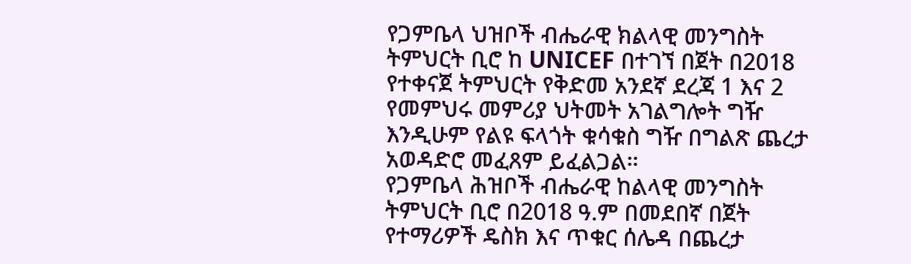የጋምቤላ ህዝቦች ብሔራዊ ክልላዊ መንግስት ትምህርት ቢሮ ከ UNICEF በተገኘ በጀት በ2018 የተቀናጀ ትምህርት የቅድመ አንደኛ ደረጃ 1 እና 2 የመምህሩ መምሪያ ህትመት አገልግሎት ግዥ እንዲሁም የልዩ ፍላጎት ቁሳቁስ ግዥ በግልጽ ጨረታ አወዳድሮ መፈጸም ይፈልጋል።
የጋምቤላ ሕዝቦች ብሔራዊ ከልላዊ መንግስት ትምህርት ቢሮ በ2018 ዓ.ም በመደበኛ በጀት የተማሪዎች ዴስክ እና ጥቁር ሰሌዳ በጨረታ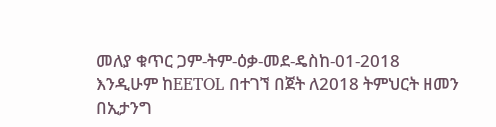መለያ ቁጥር ጋም-ትም-ዕቃ-መደ-ዴስከ-01-2018 እንዲሁም ከEETOL በተገኘ በጀት ለ2018 ትምህርት ዘመን በኢታንግ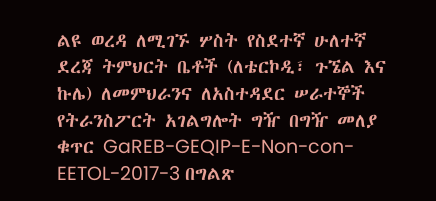ልዩ ወረዳ ለሚገኙ ሦስት የስደተኛ ሁለተኛ ደረጃ ትምህርት ቤቶች (ለቴርኮዲ፣ ጉኜል እና ኩሌ) ለመምህራንና ለአስተዳደር ሠራተኞች የትራንስፖርት አገልግሎት ግዥ በግዥ መለያ ቁጥር GaREB-GEQIP-E-Non-con-EETOL-2017-3 በግልጽ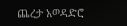ጨረታ አወዳድሮ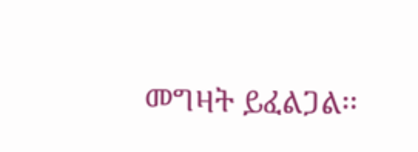መግዛት ይፈልጋል፡፡